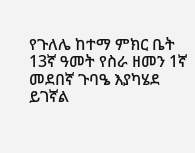የጉለሌ ከተማ ምክር ቤት 13ኛ ዓመት የስራ ዘመን 1ኛ መደበኛ ጉባዔ እያካሄደ ይገኛል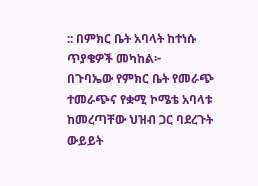:: በምክር ቤት አባላት ከተነሱ ጥያቄዎች መካከል፦
በጉባኤው የምክር ቤት የመራጭ ተመራጭና የቋሚ ኮሜቴ አባላቱ ከመረጣቸው ህዝብ ጋር ባደረጉት ውይይት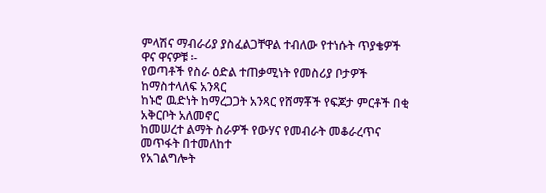ምላሽና ማብራሪያ ያስፈልጋቸዋል ተብለው የተነሱት ጥያቄዎች ዋና ዋናዎቹ ፡-
የወጣቶች የስራ ዕድል ተጠቃሚነት የመስሪያ ቦታዎች ከማስተላለፍ አንጻር
ከኑሮ ዉድነት ከማረጋጋት አንጻር የሸማቾች የፍጆታ ምርቶች በቂ አቅርቦት አለመኖር
ከመሠረተ ልማት ስራዎች የውሃና የመብራት መቆራረጥና መጥፋት በተመለከተ
የአገልግሎት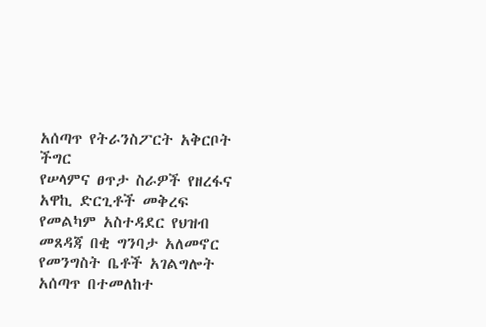አሰጣጥ የትራንስፖርት አቅርቦት ችግር
የሠላምና ፀጥታ ስራዎች የዘረፋና አዋኪ ድርጊቶች መቅረፍ
የመልካም አስተዳደር የህዝብ መጸዳጃ በቂ ግንባታ አለመኖር
የመንግስት ቤቶች አገልግሎት አሰጣጥ በተመለከተ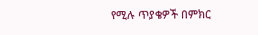የሚሉ ጥያቄዎች በምክር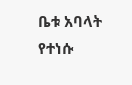ቤቱ አባላት የተነሱ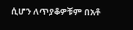ሲሆን ለጥያቆዎቹም በአቶ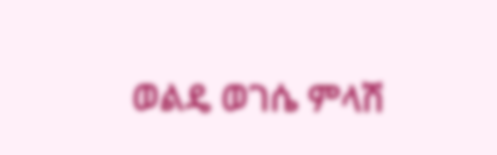ወልዴ ወገሴ ምላሽ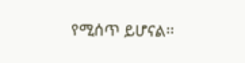የሚሰጥ ይሆናል፡፡